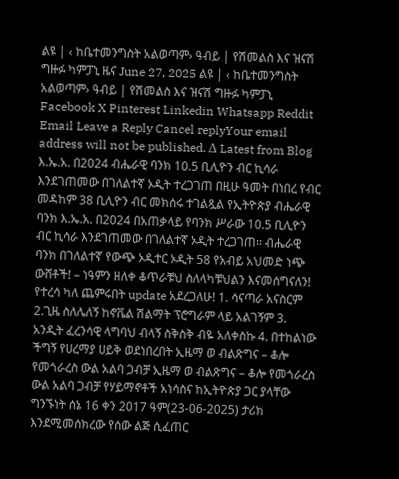ልዩ | ‹ ከቤተመንግስት አልወጣም› ዓብይ | የሽመልስ እና ዝናሽ ግዙፉ ካምፓኒ ዜና June 27, 2025 ልዩ | ‹ ከቤተመንግስት አልወጣም› ዓብይ | የሽመልስ እና ዝናሽ ግዙፉ ካምፓኒ Facebook X Pinterest Linkedin Whatsapp Reddit Email Leave a Reply Cancel replyYour email address will not be published. Δ Latest from Blog እ.ኤ.አ. በ2024 ብሔራዊ ባንክ 10.5 ቢሊዮን ብር ኪሳራ እንደገጠመው በገለልተኛ ኦዲት ተረጋገጠ በዚሁ ዓመት በነበረ የብር መዳከም 38 ቢሊዮን ብር መክሰሩ ተገልጿል የኢትዮጵያ ብሔራዊ ባንክ እ.ኤ.አ. በ2024 በአጠቃላይ የባንክ ሥራው 10.5 ቢሊዮን ብር ኪሳራ እንደገጠመው በገለልተኛ ኦዲት ተረጋገጠ፡፡ ብሔራዊ ባንክ በገለልተኛ የውጭ ኦዲተር ኦዲት 58 የአብይ አህመድ ነጭ ውሸቶች! – ነዓምን ዘለቀ ቆጥራቹህ ስለላካቹህልን እናመሰግናለን! የተረሳ ካለ ጨምሩበት update አደረጋለሁ! 1. ሳናጣራ አናስርም 2.ጊዜ ስለሌለኝ ከኖቬል ሽልማት ፕሮግራም ላይ አልገኝም 3. አንዲት ፈረንሳዊ ላግባህ ብላኝ ስቅስቅ ብዬ አለቀስኩ 4. በተከልነው ችግኝ የሀረማያ ሀይቅ ወደነበረበት ኢዜማ ወ ብልጽግና – ቆሎ የመጎራረስ ውል አልባ ጋብቻ ኢዜማ ወ ብልጽግና – ቆሎ የመጎራረስ ውል አልባ ጋብቻ የሃይማኖቶች አነሳስና ከኢትዮጵያ ጋር ያላቸው ግንኙነት ሰኔ 16 ቀን 2017 ዓም(23-06-2025) ታሪክ እንደሚመሰክረው የሰው ልጅ ሲፈጠር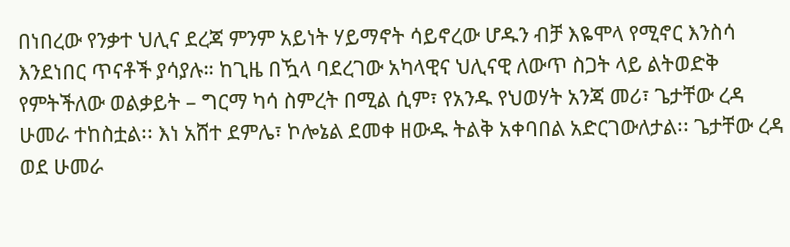በነበረው የንቃተ ህሊና ደረጃ ምንም አይነት ሃይማኖት ሳይኖረው ሆዱን ብቻ እዬሞላ የሚኖር እንስሳ እንደነበር ጥናቶች ያሳያሉ። ከጊዜ በዃላ ባደረገው አካላዊና ህሊናዊ ለውጥ ስጋት ላይ ልትወድቅ የምትችለው ወልቃይት – ግርማ ካሳ ስምረት በሚል ሲም፣ የአንዱ የህወሃት አንጃ መሪ፣ ጌታቸው ረዳ ሁመራ ተከስቷል፡፡ እነ አሸተ ደምሌ፣ ኮሎኔል ደመቀ ዘውዱ ትልቅ አቀባበል አድርገውለታል፡፡ ጌታቸው ረዳ ወደ ሁመራ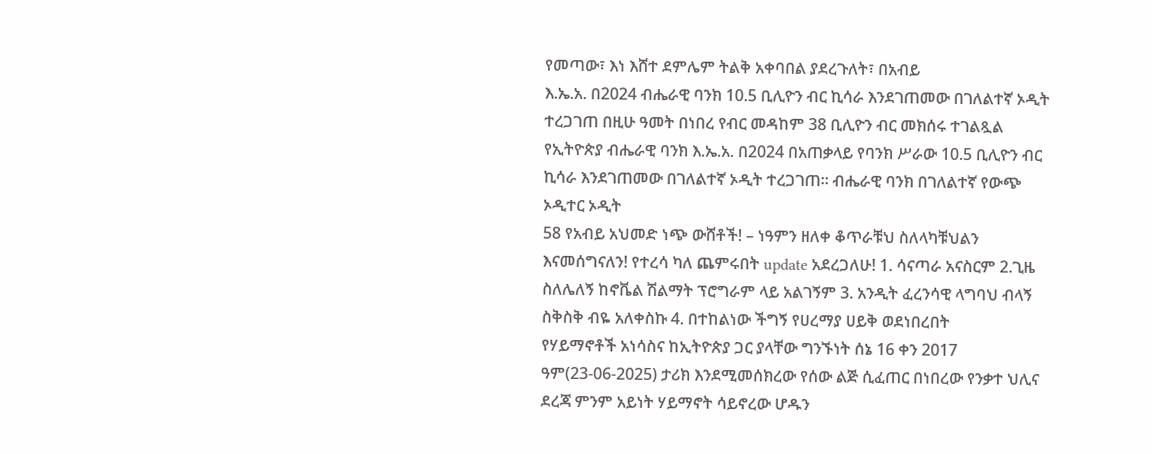የመጣው፣ እነ እሸተ ደምሌም ትልቅ አቀባበል ያደረጉለት፣ በአብይ
እ.ኤ.አ. በ2024 ብሔራዊ ባንክ 10.5 ቢሊዮን ብር ኪሳራ እንደገጠመው በገለልተኛ ኦዲት ተረጋገጠ በዚሁ ዓመት በነበረ የብር መዳከም 38 ቢሊዮን ብር መክሰሩ ተገልጿል የኢትዮጵያ ብሔራዊ ባንክ እ.ኤ.አ. በ2024 በአጠቃላይ የባንክ ሥራው 10.5 ቢሊዮን ብር ኪሳራ እንደገጠመው በገለልተኛ ኦዲት ተረጋገጠ፡፡ ብሔራዊ ባንክ በገለልተኛ የውጭ ኦዲተር ኦዲት
58 የአብይ አህመድ ነጭ ውሸቶች! – ነዓምን ዘለቀ ቆጥራቹህ ስለላካቹህልን እናመሰግናለን! የተረሳ ካለ ጨምሩበት update አደረጋለሁ! 1. ሳናጣራ አናስርም 2.ጊዜ ስለሌለኝ ከኖቬል ሽልማት ፕሮግራም ላይ አልገኝም 3. አንዲት ፈረንሳዊ ላግባህ ብላኝ ስቅስቅ ብዬ አለቀስኩ 4. በተከልነው ችግኝ የሀረማያ ሀይቅ ወደነበረበት
የሃይማኖቶች አነሳስና ከኢትዮጵያ ጋር ያላቸው ግንኙነት ሰኔ 16 ቀን 2017 ዓም(23-06-2025) ታሪክ እንደሚመሰክረው የሰው ልጅ ሲፈጠር በነበረው የንቃተ ህሊና ደረጃ ምንም አይነት ሃይማኖት ሳይኖረው ሆዱን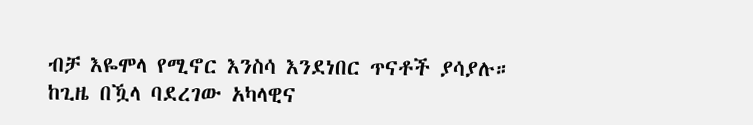ብቻ እዬሞላ የሚኖር እንስሳ እንደነበር ጥናቶች ያሳያሉ። ከጊዜ በዃላ ባደረገው አካላዊና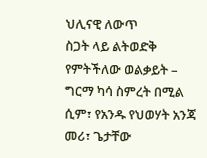ህሊናዊ ለውጥ
ስጋት ላይ ልትወድቅ የምትችለው ወልቃይት – ግርማ ካሳ ስምረት በሚል ሲም፣ የአንዱ የህወሃት አንጃ መሪ፣ ጌታቸው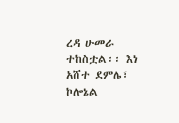ረዳ ሁመራ ተከስቷል፡፡ እነ አሸተ ደምሌ፣ ኮሎኔል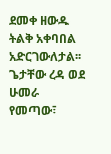ደመቀ ዘውዱ ትልቅ አቀባበል አድርገውለታል፡፡ ጌታቸው ረዳ ወደ ሁመራ የመጣው፣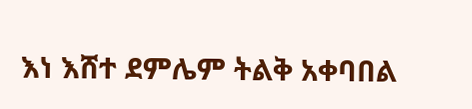እነ እሸተ ደምሌም ትልቅ አቀባበል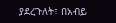ያደረጉለት፣ በአብይ